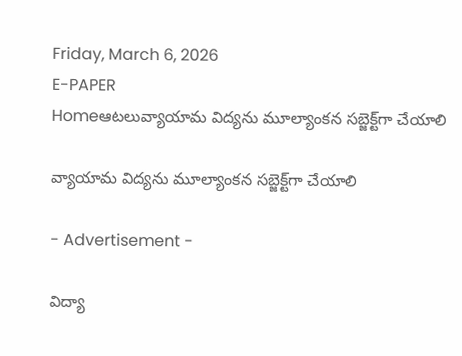Friday, March 6, 2026
E-PAPER
Homeఆటలువ్యాయామ విద్యను మూల్యాంకన సబ్జెక్ట్‌గా చేయాలి

వ్యాయామ విద్యను మూల్యాంకన సబ్జెక్ట్‌గా చేయాలి

- Advertisement -

విద్యా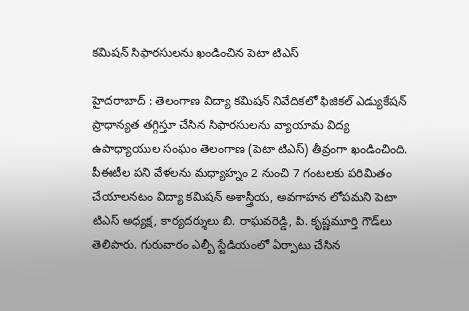కమిషన్‌ సిఫారసులను ఖండించిన పెటా టిఎస్‌

హైదరాబాద్‌ : తెలంగాణ విద్యా కమిషన్‌ నివేదికలో ఫిజికల్‌ ఎడ్యుకేషన్‌ ప్రాధాన్యత తగ్గిస్తూ చేసిన సిఫారసులను వ్యాయామ విద్య ఉపాధ్యాయుల సంఘం తెలంగాణ (పెటా టిఎస్‌) తీవ్రంగా ఖండించింది. పీఈటీల పని వేళలను మధ్యాహ్నం 2 నుంచి 7 గంటలకు పరిమితం చేయాలనటం విద్యా కమిషన్‌ అశాస్త్రీయ, అవగాహన లోపమని పెటా టిఎస్‌ అధ్యక్ష, కార్యదర్శులు బి. రాఘవరెడ్డి, పి. కృష్ణమూర్తి గౌడ్‌లు తెలిపారు. గురువారం ఎల్బీ స్టేడియంలో ఏర్పాటు చేసిన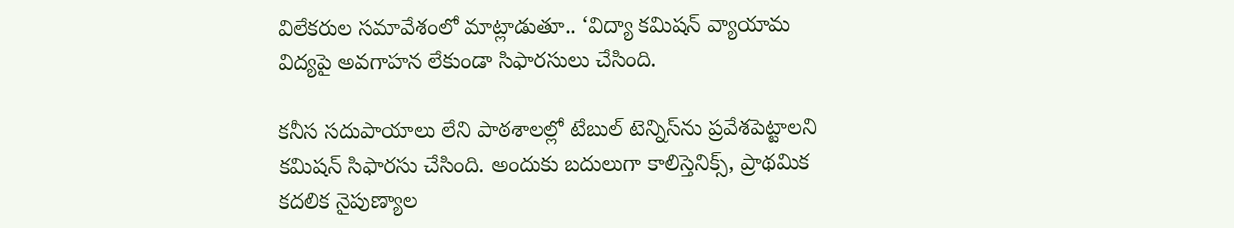విలేకరుల సమావేశంలో మాట్లాడుతూ.. ‘విద్యా కమిషన్‌ వ్యాయామ విద్యపై అవగాహన లేకుండా సిఫారసులు చేసింది.

కనీస సదుపాయాలు లేని పాఠశాలల్లో టేబుల్‌ టెన్నిస్‌ను ప్రవేశపెట్టాలని కమిషన్‌ సిఫారసు చేసింది. అందుకు బదులుగా కాలిస్తెనిక్స్‌, ప్రాథమిక కదలిక నైపుణ్యాల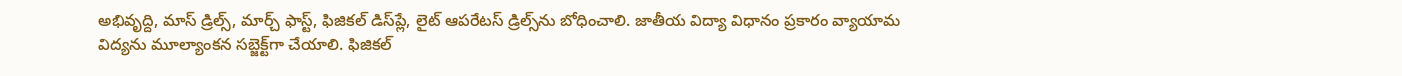అభివృద్ది, మాస్‌ డ్రిల్స్‌, మార్చ్‌ ఫాస్ట్‌, ఫిజికల్‌ డిస్‌ప్లే, లైట్‌ ఆపరేటస్‌ డ్రిల్స్‌ను బోధించాలి. జాతీయ విద్యా విధానం ప్రకారం వ్యాయామ విద్యను మూల్యాంకన సబ్జెక్ట్‌గా చేయాలి. ఫిజికల్‌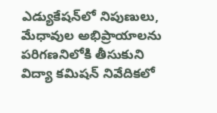ఎడ్యుకేషన్‌లో నిపుణులు, మేధావుల అభిప్రాయాలను పరిగణనిలోకి తీసుకుని విద్యా కమిషన్‌ నివేదికలో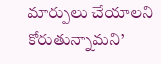మార్పులు చేయాలని కోరుతున్నామని’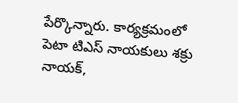పేర్కొన్నారు. కార్యక్రమంలో పెటా టిఎస్‌ నాయకులు శక్రు నాయక్‌,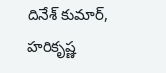దినేశ్‌ కుమార్‌, హరికృష్ణ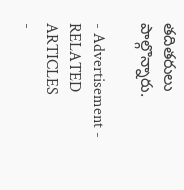తదితరులు పాల్గొన్నారు.

- Advertisement -
RELATED ARTICLES
-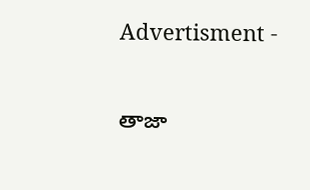Advertisment -

తాజా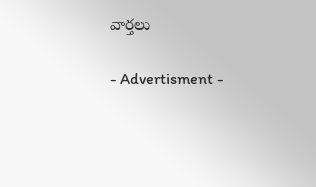వార్తలు

- Advertisment -